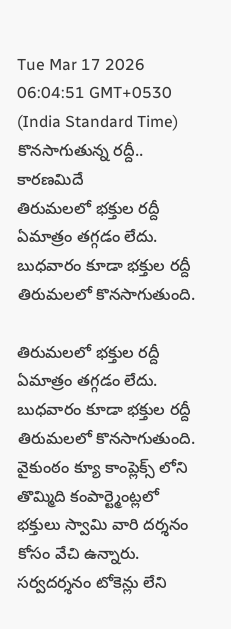Tue Mar 17 2026 06:04:51 GMT+0530 (India Standard Time)
కొనసాగుతున్న రద్దీ.. కారణమిదే
తిరుమలలో భక్తుల రద్దీ ఏమాత్రం తగ్గడం లేదు. బుధవారం కూడా భక్తుల రద్దీ తిరుమలలో కొనసాగుతుంది.

తిరుమలలో భక్తుల రద్దీ ఏమాత్రం తగ్గడం లేదు. బుధవారం కూడా భక్తుల రద్దీ తిరుమలలో కొనసాగుతుంది. వైకుంఠం క్యూ కాంప్లెక్స్ లోని తొమ్మిది కంపార్ట్మెంట్లలో భక్తులు స్వామి వారి దర్శనం కోసం వేచి ఉన్నారు. సర్వదర్శనం టోకెన్లు లేని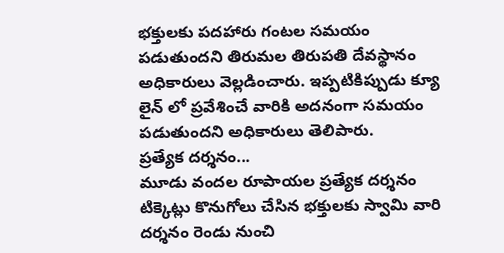భక్తులకు పదహారు గంటల సమయం పడుతుందని తిరుమల తిరుపతి దేవస్థానం అధికారులు వెల్లడించారు. ఇప్పటికిప్పుడు క్యూ లైన్ లో ప్రవేశించే వారికి అదనంగా సమయం పడుతుందని అధికారులు తెలిపారు.
ప్రత్యేక దర్శనం...
మూడు వందల రూపాయల ప్రత్యేక దర్శనం టిక్కెట్లు కొనుగోలు చేసిన భక్తులకు స్వామి వారి దర్శనం రెండు నుంచి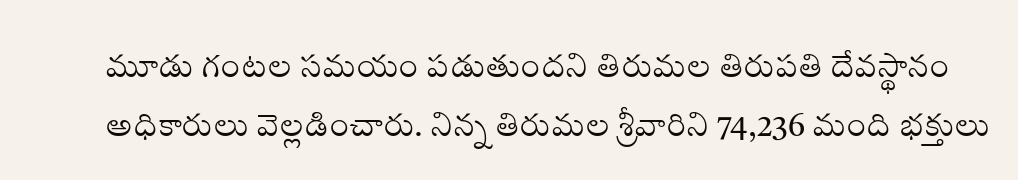మూడు గంటల సమయం పడుతుందని తిరుమల తిరుపతి దేవస్థానం అధికారులు వెల్లడించారు. నిన్న తిరుమల శ్రీవారిని 74,236 మంది భక్తులు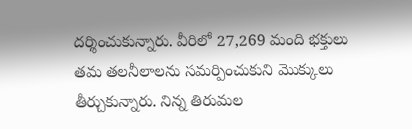దర్శించుకున్నారు. వీరిలో 27,269 మంది భక్తులు తమ తలనీలాలను సమర్పించుకుని మొక్కులు తీర్చుకున్నారు. నిన్న తిరుమల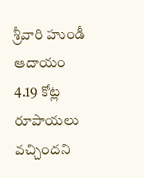శ్రీవారి హుండీ ఆదాయం 4.19 కోట్ల రూపాయలు వచ్చిందని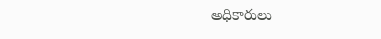అధికారులు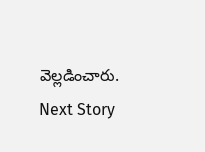వెల్లడించారు.
Next Story